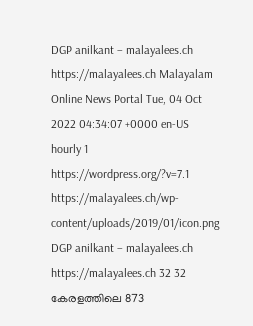DGP anilkant – malayalees.ch https://malayalees.ch Malayalam Online News Portal Tue, 04 Oct 2022 04:34:07 +0000 en-US hourly 1 https://wordpress.org/?v=7.1 https://malayalees.ch/wp-content/uploads/2019/01/icon.png DGP anilkant – malayalees.ch https://malayalees.ch 32 32 കേരളത്തിലെ 873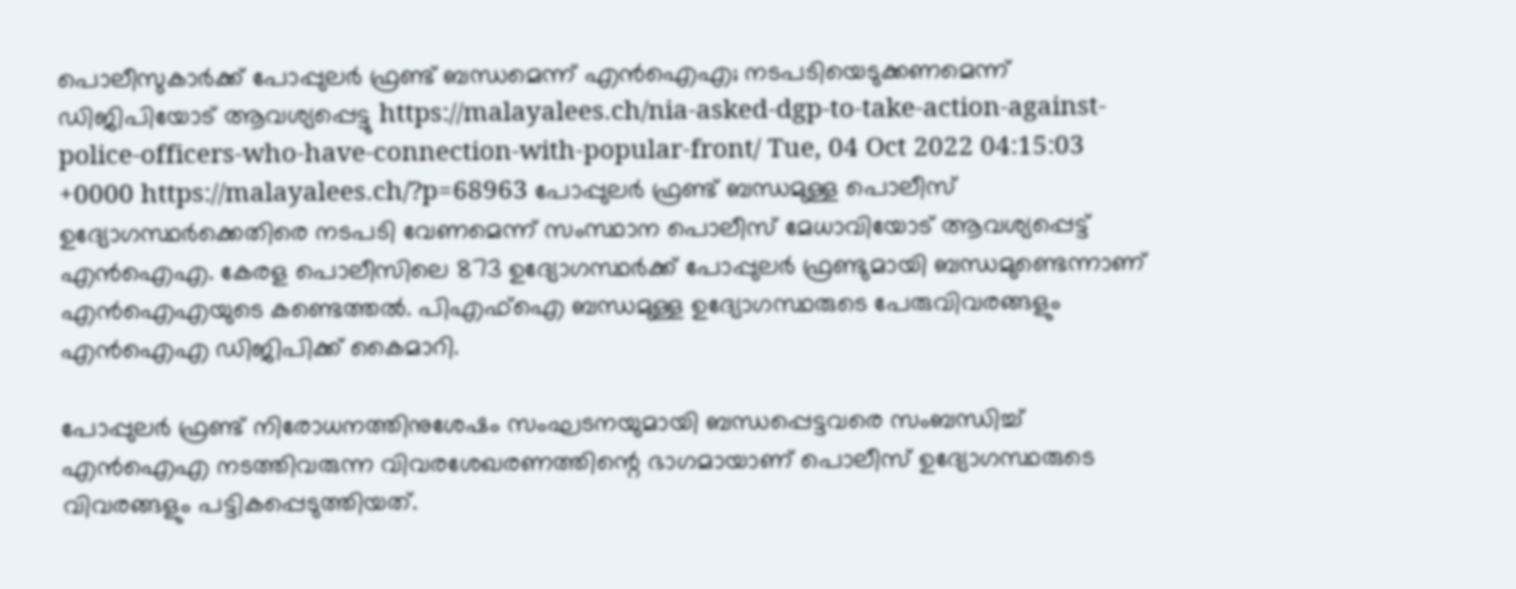പൊലീസുകാർക്ക് പോപ്പുലർ ഫ്രണ്ട് ബന്ധമെന്ന് എൻഐഎ; നടപടിയെടുക്കണമെന്ന് ഡിജിപിയോട് ആവശ്യപ്പെട്ടു https://malayalees.ch/nia-asked-dgp-to-take-action-against-police-officers-who-have-connection-with-popular-front/ Tue, 04 Oct 2022 04:15:03 +0000 https://malayalees.ch/?p=68963 പോപ്പുലർ ഫ്രണ്ട് ബന്ധമുള്ള പൊലീസ് ഉദ്യോഗസ്ഥർക്കെതിരെ നടപടി വേണമെന്ന് സംസ്ഥാന പൊലീസ് മേധാവിയോട് ആവശ്യപ്പെട്ട് എൻഐഎ. കേരള പൊലീസിലെ 873 ഉദ്യോഗസ്ഥർക്ക് പോപ്പുലർ ഫ്രണ്ടുമായി ബന്ധമുണ്ടെന്നാണ് എൻഐഎയുടെ കണ്ടെത്തൽ. പിഎഫ്ഐ ബന്ധമുള്ള ഉദ്യോഗസ്ഥരുടെ പേരുവിവരങ്ങളും എൻഐഎ ഡിജിപിക്ക് കൈമാറി.

പോപ്പുലർ ഫ്രണ്ട് നിരോധനത്തിനുശേഷം സംഘടനയുമായി ബന്ധപ്പെട്ടവരെ സംബന്ധിച്ച് എൻഐഎ നടത്തിവരുന്ന വിവരശേഖരണത്തിന്റെ ഭാഗമായാണ് പൊലീസ് ഉദ്യോഗസ്ഥരുടെ വിവരങ്ങളും പട്ടികപ്പെടുത്തിയത്.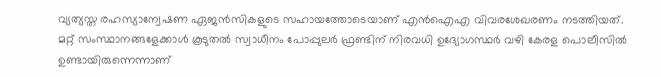വ്യത്യസ്ത രഹസ്യാന്വേഷണ ഏജൻസികളുടെ സഹായത്തോടെയാണ് എൻഐഎ വിവരശേഖരണം നടത്തിയത്. മറ്റ് സംസ്ഥാനങ്ങളേക്കാൾ കൂടുതൽ സ്വാധീനം പോപ്പുലർ ഫ്രണ്ടിന് നിരവധി ഉദ്യോഗസ്ഥർ വഴി കേരള പൊലീസിൽ ഉണ്ടായിരുന്നെന്നാണ്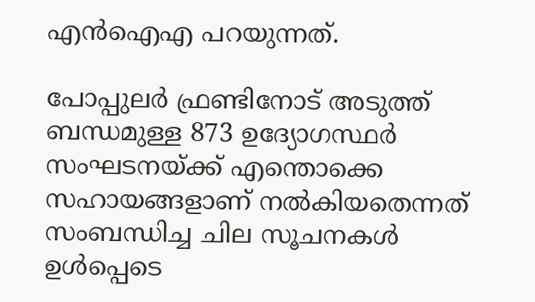എൻഐഎ പറയുന്നത്.

പോപ്പുലർ ഫ്രണ്ടിനോട് അടുത്ത് ബന്ധമുള്ള 873 ഉദ്യോഗസ്ഥർ സംഘടനയ്ക്ക് എന്തൊക്കെ സഹായങ്ങളാണ് നൽകിയതെന്നത് സംബന്ധിച്ച ചില സൂചനകൾ ഉൾപ്പെടെ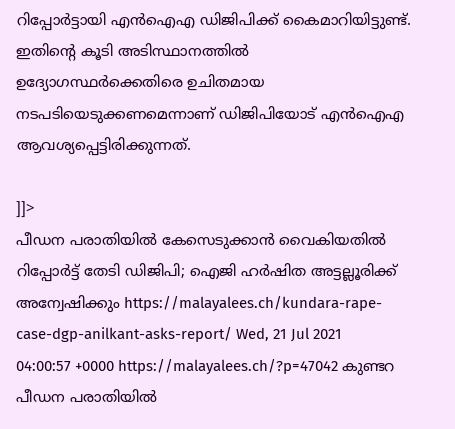റിപ്പോർട്ടായി എൻഐഎ ഡിജിപിക്ക് കൈമാറിയിട്ടുണ്ട്. ഇതിന്റെ കൂടി അടിസ്ഥാനത്തിൽ ഉദ്യോഗസ്ഥർക്കെതിരെ ഉചിതമായ നടപടിയെടുക്കണമെന്നാണ് ഡിജിപിയോട് എൻഐഎ ആവശ്യപ്പെട്ടിരിക്കുന്നത്.

]]>
പീഡന പരാതിയില്‍ കേസെടുക്കാന്‍ വൈകിയതില്‍ റിപ്പോര്‍ട്ട് തേടി ഡിജിപി; ഐജി ഹര്‍ഷിത അട്ടല്ലൂരിക്ക് അന്വേഷിക്കും https://malayalees.ch/kundara-rape-case-dgp-anilkant-asks-report/ Wed, 21 Jul 2021 04:00:57 +0000 https://malayalees.ch/?p=47042 കുണ്ടറ പീഡന പരാതിയില്‍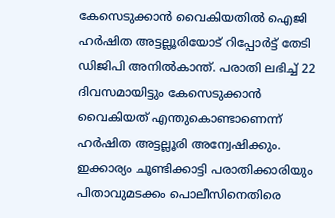കേസെടുക്കാന്‍ വൈകിയതില്‍ ഐജി ഹര്‍ഷിത അട്ടല്ലൂരിയോട് റിപ്പോര്‍ട്ട് തേടി ഡിജിപി അനില്‍കാന്ത്. പരാതി ലഭിച്ച് 22 ദിവസമായിട്ടും കേസെടുക്കാന്‍ വൈകിയത് എന്തുകൊണ്ടാണെന്ന് ഹര്‍ഷിത അട്ടല്ലൂരി അന്വേഷിക്കും. ഇക്കാര്യം ചൂണ്ടിക്കാട്ടി പരാതിക്കാരിയും പിതാവുമടക്കം പൊലീസിനെതിരെ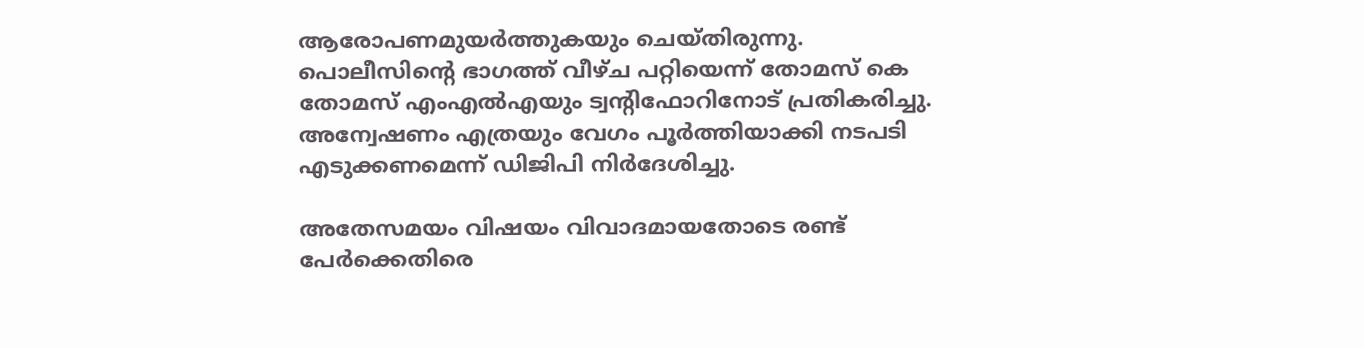ആരോപണമുയര്‍ത്തുകയും ചെയ്തിരുന്നു. പൊലീസിന്റെ ഭാഗത്ത് വീഴ്ച പറ്റിയെന്ന് തോമസ് കെ തോമസ് എംഎല്‍എയും ട്വന്റിഫോറിനോട് പ്രതികരിച്ചു. അന്വേഷണം എത്രയും വേഗം പൂര്‍ത്തിയാക്കി നടപടി എടുക്കണമെന്ന് ഡിജിപി നിര്‍ദേശിച്ചു.

അതേസമയം വിഷയം വിവാദമായതോടെ രണ്ട് പേര്‍ക്കെതിരെ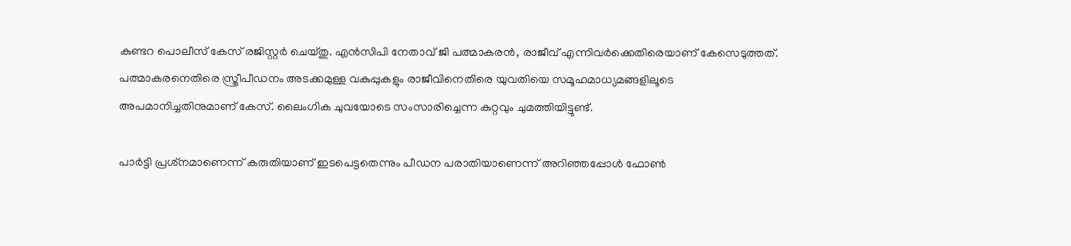കുണ്ടറ പൊലീസ് കേസ് രജിസ്റ്റര്‍ ചെയ്തു. എന്‍സിപി നേതാവ് ജി പത്മാകരന്‍, രാജീവ് എന്നിവര്‍ക്കെതിരെയാണ് കേസെടുത്തത്. പത്മാകരനെതിരെ സ്ത്രീപീഡനം അടക്കമുള്ള വകുപ്പുകളും രാജീവിനെതിരെ യുവതിയെ സമൂഹമാധ്യമങ്ങളിലൂടെ അപമാനിച്ചതിനുമാണ് കേസ്. ലൈംഗിക ചുവയോടെ സംസാരിച്ചെന്ന കുറ്റവും ചുമത്തിയിട്ടുണ്ട്.

പാര്‍ട്ടി പ്രശ്‌നമാണെന്ന് കരുതിയാണ് ഇടപെട്ടതെന്നും പീഡന പരാതിയാണെന്ന് അറിഞ്ഞപ്പോള്‍ ഫോണ്‍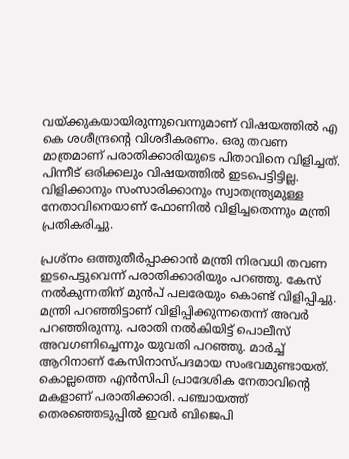വയ്ക്കുകയായിരുന്നുവെന്നുമാണ് വിഷയത്തില്‍ എ കെ ശശീന്ദ്രന്റെ വിശദീകരണം. ഒരു തവണ മാത്രമാണ് പരാതിക്കാരിയുടെ പിതാവിനെ വിളിച്ചത്. പിന്നീട് ഒരിക്കലും വിഷയത്തില്‍ ഇടപെട്ടിട്ടില്ല. വിളിക്കാനും സംസാരിക്കാനും സ്വാതന്ത്ര്യമുള്ള നേതാവിനെയാണ് ഫോണില്‍ വിളിച്ചതെന്നും മന്ത്രി പ്രതികരിച്ചു.

പ്രശ്‌നം ഒത്തുതീര്‍പ്പാക്കാന്‍ മന്ത്രി നിരവധി തവണ ഇടപെട്ടുവെന്ന് പരാതിക്കാരിയും പറഞ്ഞു. കേസ് നല്‍കുന്നതിന് മുന്‍പ് പലരേയും കൊണ്ട് വിളിപ്പിച്ചു. മന്ത്രി പറഞ്ഞിട്ടാണ് വിളിപ്പിക്കുന്നതെന്ന് അവര്‍ പറഞ്ഞിരുന്നു. പരാതി നല്‍കിയിട്ട് പൊലീസ് അവഗണിച്ചെന്നും യുവതി പറഞ്ഞു. മാര്‍ച്ച് ആറിനാണ് കേസിനാസ്പദമായ സംഭവമുണ്ടായത്.
കൊല്ലത്തെ എന്‍സിപി പ്രാദേശിക നേതാവിന്റെ മകളാണ് പരാതിക്കാരി. പഞ്ചായത്ത് തെരഞ്ഞെടുപ്പില്‍ ഇവര്‍ ബിജെപി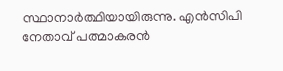സ്ഥാനാര്‍ത്ഥിയായിരുന്നു. എന്‍സിപി നേതാവ് പത്മാകരന്‍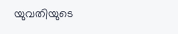യുവതിയുടെ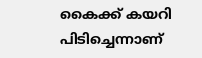കൈക്ക് കയറി പിടിച്ചെന്നാണ്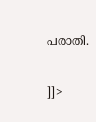പരാതി.

]]>